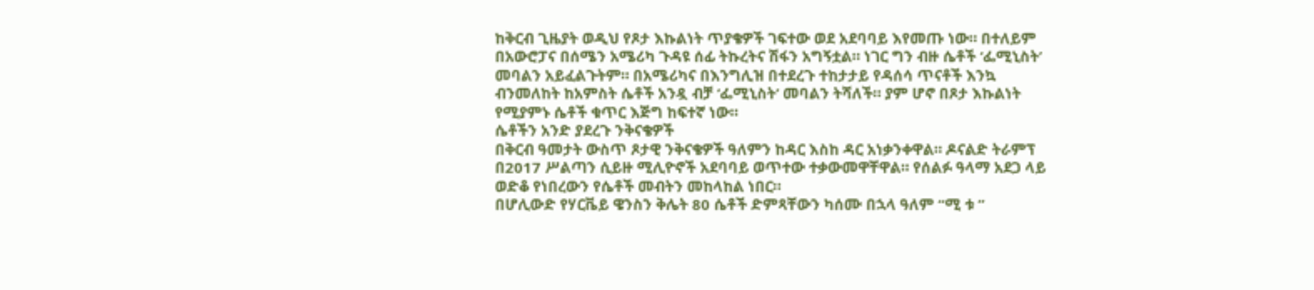ከቅርብ ጊዜያት ወዲህ የጾታ እኩልነት ጥያቄዎች ገፍተው ወደ አደባባይ እየመጡ ነው። በተለይም በአውሮፓና በሰሜን አሜሪካ ጉዳዩ ሰፊ ትኩረትና ሽፋን አግኝቷል። ነገር ግን ብዙ ሴቶች ‘ፌሚኒስት’ መባልን አይፈልጉትም። በአሜሪካና በእንግሊዝ በተደረጉ ተከታታይ የዳሰሳ ጥናቶች እንኳ ብንመለከት ከአምስት ሴቶች አንዷ ብቻ ‘ፌሚኒስት’ መባልን ትሻለች። ያም ሆኖ በጾታ እኩልነት የሚያምኑ ሴቶች ቁጥር እጅግ ከፍተኛ ነው።
ሴቶችን አንድ ያደረጉ ንቅናቄዎች
በቅርብ ዓመታት ውስጥ ጾታዊ ንቅናቄዎች ዓለምን ከዳር እስከ ዳር አነቃንቀዋል። ዶናልድ ትራምፕ በ2017 ሥልጣን ሲይዙ ሚሊዮኖች አደባባይ ወጥተው ተቃውመዋቸዋል። የሰልፉ ዓላማ አደጋ ላይ ወድቆ የነበረውን የሴቶች መብትን መከላከል ነበር።
በሆሊውድ የሃርቬይ ዌንስን ቅሌት 80 ሴቶች ድምጻቸውን ካሰሙ በኋላ ዓለም “ሚ ቱ ”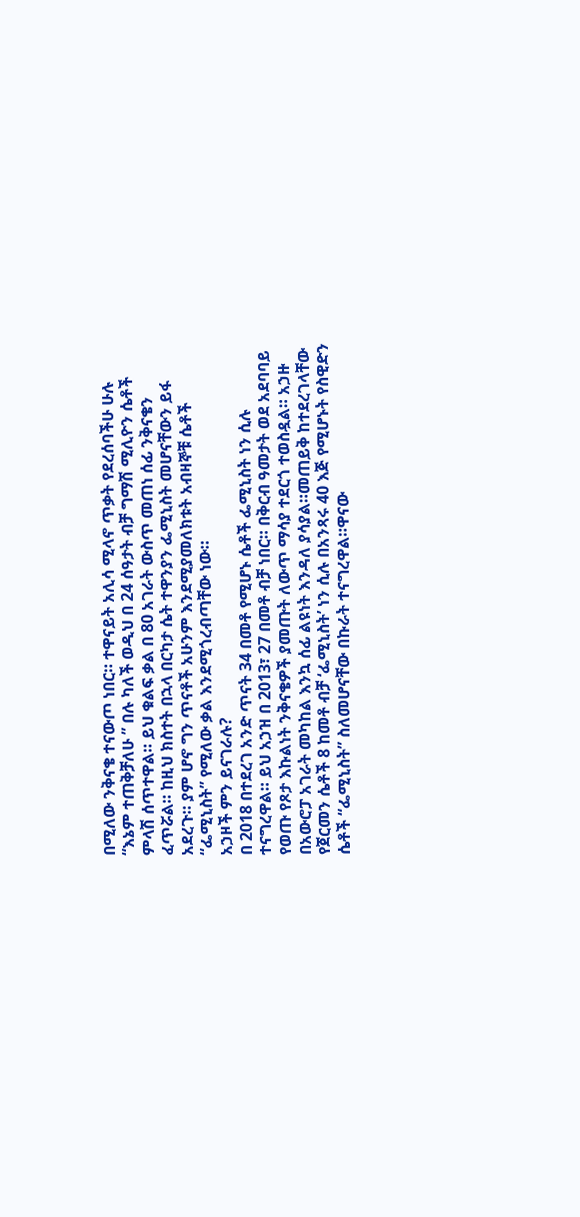በሚለው ንቅናቄ ተናውጦ ነበር። ተዋናይት አሊሳ ሚላኖ ጥቃት የደረሰባችሁ ሁሉ “እኔም ተጠቅቻለሁ ” በሉ ካለች ወዲህ በ 24 ሰዓታት ብቻ ግማሽ ሚሊዮን ሴቶች ምላሽ ሰጥተዋል። ይህ ቁልፍ ቃል በ 80 አገራት ውስጥ መጠነ ሰፊ ንቅናቄን ፈጥሯል። ከዚህ ክስተት በኋላ በርካታ ሴት ተዋንያን ፌሚኒስት መሆናቸውን ይፋ አደረጉ። ያም ሆኖ ግን ጥናቶች አሁንም እንደሚያመለክቱት አብዛኞቹ ሴቶች “ፌሚኒስት” የሚለው ቃል እንደሚጎረብጣቸው ነው።
አኃዞች ምን ይናገራሉ?
በ 2018 በተደረገ አንድ ጥናት 34 በመቶ የሚሆኑ ሴቶች ፌሚኒስት ነን ሲሉ ተናግረዋል። ይህ አኃዝ በ 2013፣ 27 በመቶ ብቻ ነበር። በቅርብ ዓመታት ወደ አደባባይ የወጡ የጾታ እኩልነት ንቅናቄዎች ያመጡት ለውጥ ማሳያ ተደርጎ ተወስዷል። አኃዙ በአውሮፓ አገራት መካከል እንኳ ሰፊ ልዩነት እንዳለ ያሳያል።መጠይቅ ከተደረገላቸው የጀርመን ሴቶች 8 ከመቶ ብቻ ‘ፌሚኒስት’ ነን ሲሉ በአንጻሩ 40 እጅ የሚሆኑት የስዊድን ሴቶች “ፌሚኒስት” ስለመሆናቸው በኩራት ተናግረዋል።ዋናው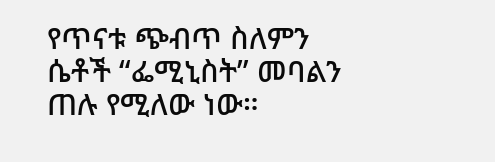የጥናቱ ጭብጥ ስለምን ሴቶች “ፌሚኒስት” መባልን ጠሉ የሚለው ነው።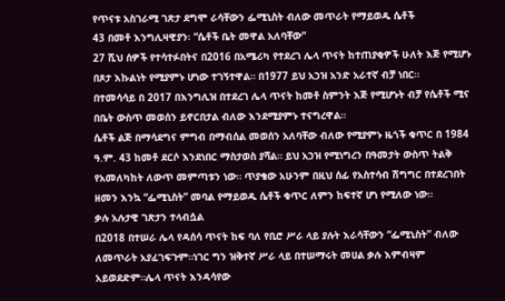የጥናቱ አስገራሚ ገጽታ ደግሞ ራሳቸውን ፌሚኒስት ብለው መጥራት የማይወዱ ሴቶች
43 በመቶ እንግሊዛዊያን፡ “ሴቶች ቤት መዋል አለባቸው“
27 ሺህ ሰዎች የተሳተፉበትና በ2016 በአሜሪካ የተደረገ ሌላ ጥናት ከተጠያቂዎች ሁለት እጅ የሚሆኑ በጾታ እኩልነት የሚያምኑ ሆነው ተገኝተዋል። በ1977 ይህ አኃዝ አንድ አራተኛ ብቻ ነበር።
በተመሳሳይ በ 2017 በእንግሊዝ በተደረገ ሌላ ጥናት ከመቶ ስምንት እጅ የሚሆኑት ብቻ የሴቶች ሚና በቤት ውስጥ መወሰን ይኖርበታል ብለው እንደሚያምኑ ተናግረዋል።
ሴቶች ልጅ በማሳደግና ምግብ በማብሰል መወሰን አለባቸው ብለው የሚያምኑ ዜጎች ቁጥር በ 1984 ዓ.ም. 43 ከመቶ ደርሶ እንደነበር ማስታወስ ያሻል። ይህ አኃዝ የሚነግረን በዓመታት ውስጥ ትልቅ የአመለካከት ለውጥ መምጣቱን ነው። ጥያቄው አሁንም በዚህ ሰፊ የአስተሳብ ሽግግር በተደረገበት ዘመን እንኳ “ፌሚኒስት” መባል የማይወዱ ሴቶች ቁጥር ለምን ከፍተኛ ሆነ የሚለው ነው።
ቃሉ አሉታዊ ገጽታን ተላብሷል
በ2018 በተሠራ ሌላ የዳሰሳ ጥናት ከፍ ባለ የቢሮ ሥራ ላይ ያሉት እራሳቸውን “ፌሚኒስት” ብለው ለመጥራት አያፈገፍጉም።ነገር ግን ዝቅተኛ ሥራ ላይ በተሠማሩት መሀል ቃሉ እምብዛም አይወደድም።ሌላ ጥናት እንዳሳየው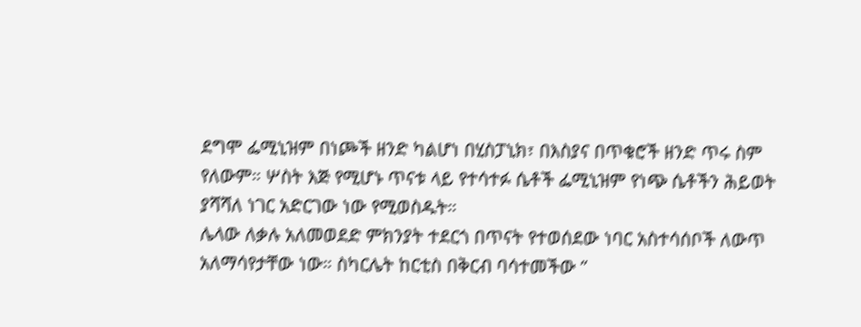ደግሞ ፌሚኒዝም በነጮች ዘንድ ካልሆነ በሂስፓኒክ፣ በእስያና በጥቁሮች ዘንድ ጥሩ ስም የለውም። ሦስት እጅ የሚሆኑ ጥናቱ ላይ የተሳተፉ ሴቶች ፌሚኒዝም የነጭ ሴቶችን ሕይወት ያሻሻለ ነገር አድርገው ነው የሚወስዱት።
ሌላው ለቃሉ አለመወደድ ምክንያት ተደርጎ በጥናት የተወሰደው ነባር አስተሳሰቦች ለውጥ አለማሳየታቸው ነው። ስካርሌት ከርቲስ በቅርብ ባሳተመችው ”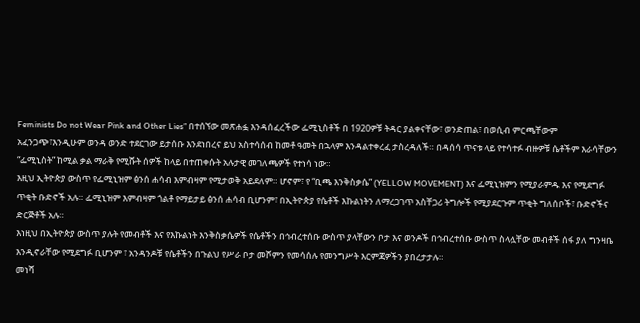Feminists Do not Wear Pink and Other Lies” በተሰኘው መጽሐፏ እንዳሰፈረችው ፌሚኒስቶች በ 1920ዎቹ ትዳር ያልቀናቸው፣ ወንድጠል፣ በወሲብ ምርጫቸውም አፈንጋጭ፣እንዲሁም ወንዳ ወንድ ተደርገው ይታሰቡ እንደነበረና ይህ አስተሳሰብ ከመቶ ዓመት በኋላም እንዳልተቀረፈ ታስረዳለች። በዳሰሳ ጥናቱ ላይ የተሳተፉ ብዙዎቹ ሴቶችም እራሳቸውን “ፌሚኒስት” ከሚል ቃል ማራቅ የሚሹት ሰዎች ከላይ በተጠቀሱት አሉታዊ መገለጫዎች የተነሳ ነው።
እዚህ ኢትዮጵያ ውስጥ የፌሚኒዝም ፅንሰ ሐሳብ እምብዛም የሚታወቅ አይደለም። ሆኖም፣ የ “ቢጫ እንቅስቃሴ” (YELLOW MOVEMENT) እና ፌሚኒዝምን የሚያራምዱ እና የሚደግፉ ጥቂት ቡድኖች አሉ። ፌሚኒዝም እምብዛም ጎልቶ የማይታይ ፅንሰ ሐሳብ ቢሆንም፣ በኢትዮጵያ የሴቶች እኩልነትን ለማረጋገጥ አስቸጋሪ ትግሎች የሚያደርጉም ጥቂት ግለሰቦች፣ ቡድኖችና ድርጅቶች አሉ።
እነዚህ በኢትዮጵያ ውስጥ ያሉት የመብቶች እና የእኩልነት እንቅስቃሴዎች የሴቶችን በኅብረተሰቡ ውስጥ ያላቸውን ቦታ እና ወንዶች በኅብረተሰቡ ውስጥ ስላሏቸው መብቶች ሰፋ ያለ ግንዛቤ እንዲኖራቸው የሚደግፉ ቢሆንም ፣ አንዳንዶቹ የሴቶችን በጉልህ የሥራ ቦታ መሾምን የመሳሰሉ የመንግሥት እርምጃዎችን ያበረታታሉ።
መነሻ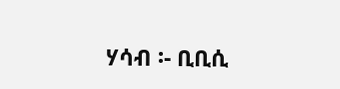ሃሳብ ፡- ቢቢሲ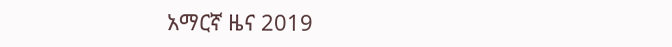አማርኛ ዜና 2019